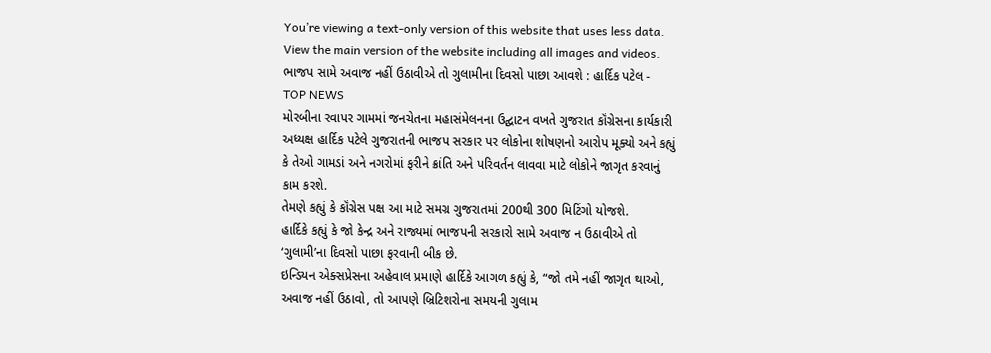You’re viewing a text-only version of this website that uses less data. View the main version of the website including all images and videos.
ભાજપ સામે અવાજ નહીં ઉઠાવીએ તો ગુલામીના દિવસો પાછા આવશે : હાર્દિક પટેલ - TOP NEWS
મોરબીના રવાપર ગામમાં જનચેતના મહાસંમેલનના ઉદ્ઘાટન વખતે ગુજરાત કૉંગ્રેસના કાર્યકારી અધ્યક્ષ હાર્દિક પટેલે ગુજરાતની ભાજપ સરકાર પર લોકોના શોષણનો આરોપ મૂક્યો અને કહ્યું કે તેઓ ગામડાં અને નગરોમાં ફરીને ક્રાંતિ અને પરિવર્તન લાવવા માટે લોકોને જાગૃત કરવાનું કામ કરશે.
તેમણે કહ્યું કે કૉંગ્રેસ પક્ષ આ માટે સમગ્ર ગુજરાતમાં 200થી 300 મિટિંગો યોજશે.
હાર્દિકે કહ્યું કે જો કેન્દ્ર અને રાજ્યમાં ભાજપની સરકારો સામે અવાજ ન ઉઠાવીએ તો ‘ગુલામી’ના દિવસો પાછા ફરવાની બીક છે.
ઇન્ડિયન એક્સપ્રેસના અહેવાલ પ્રમાણે હાર્દિકે આગળ કહ્યું કે, “જો તમે નહીં જાગૃત થાઓ, અવાજ નહીં ઉઠાવો, તો આપણે બ્રિટિશરોના સમયની ગુલામ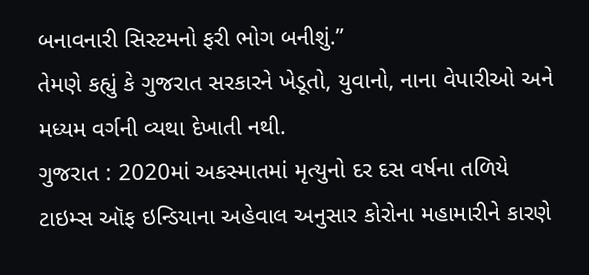બનાવનારી સિસ્ટમનો ફરી ભોગ બનીશું.”
તેમણે કહ્યું કે ગુજરાત સરકારને ખેડૂતો, યુવાનો, નાના વેપારીઓ અને મધ્યમ વર્ગની વ્યથા દેખાતી નથી.
ગુજરાત : 2020માં અકસ્માતમાં મૃત્યુનો દર દસ વર્ષના તળિયે
ટાઇમ્સ ઑફ ઇન્ડિયાના અહેવાલ અનુસાર કોરોના મહામારીને કારણે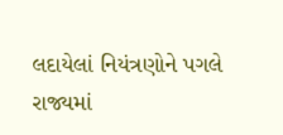લદાયેલાં નિયંત્રણોને પગલે રાજ્યમાં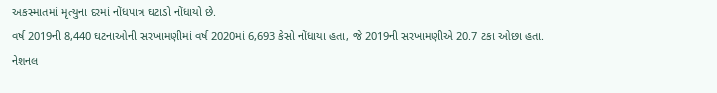અકસ્માતમાં મૃત્યુના દરમાં નોંધપાત્ર ઘટાડો નોંધાયો છે.
વર્ષ 2019ની 8,440 ઘટનાઓની સરખામણીમાં વર્ષ 2020માં 6,693 કેસો નોંધાયા હતા, જે 2019ની સરખામણીએ 20.7 ટકા ઓછા હતા.
નેશનલ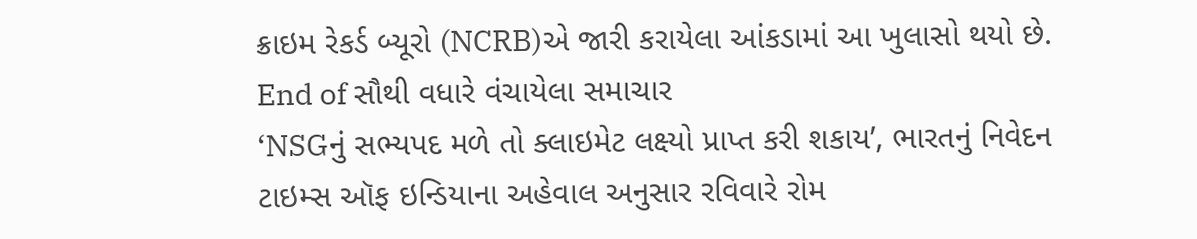ક્રાઇમ રેકર્ડ બ્યૂરો (NCRB)એ જારી કરાયેલા આંકડામાં આ ખુલાસો થયો છે.
End of સૌથી વધારે વંચાયેલા સમાચાર
‘NSGનું સભ્યપદ મળે તો ક્લાઇમેટ લક્ષ્યો પ્રાપ્ત કરી શકાય’, ભારતનું નિવેદન
ટાઇમ્સ ઑફ ઇન્ડિયાના અહેવાલ અનુસાર રવિવારે રોમ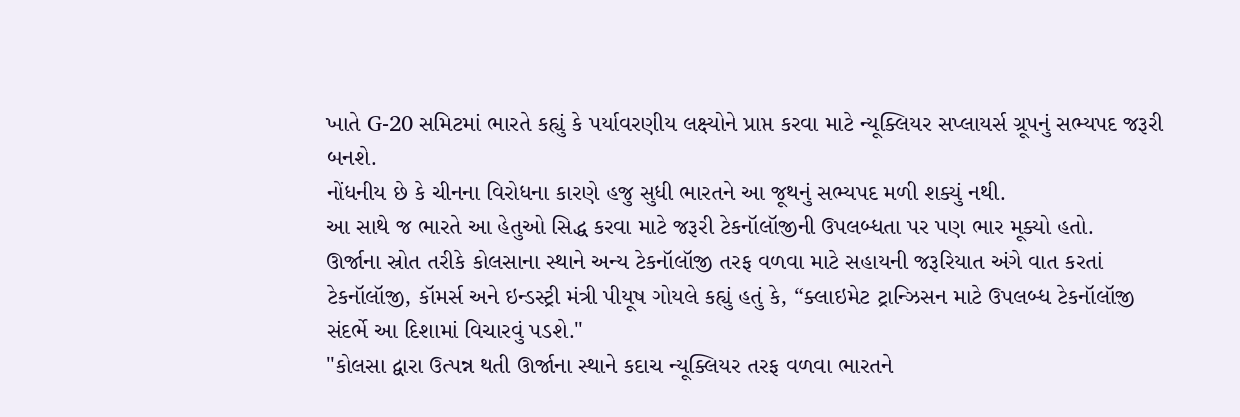ખાતે G-20 સમિટમાં ભારતે કહ્યું કે પર્યાવરણીય લક્ષ્યોને પ્રાપ્ત કરવા માટે ન્યૂક્લિયર સપ્લાયર્સ ગ્રૂપનું સભ્યપદ જરૂરી બનશે.
નોંધનીય છે કે ચીનના વિરોધના કારણે હજુ સુધી ભારતને આ જૂથનું સભ્યપદ મળી શક્યું નથી.
આ સાથે જ ભારતે આ હેતુઓ સિદ્ધ કરવા માટે જરૂરી ટેકનૉલૉજીની ઉપલબ્ધતા પર પણ ભાર મૂક્યો હતો.
ઊર્જાના સ્રોત તરીકે કોલસાના સ્થાને અન્ય ટેકનૉલૉજી તરફ વળવા માટે સહાયની જરૂરિયાત અંગે વાત કરતાં ટેકનૉલૉજી, કૉમર્સ અને ઇન્ડસ્ટ્રી મંત્રી પીયૂષ ગોયલે કહ્યું હતું કે, “ક્લાઇમેટ ટ્રાન્ઝિસન માટે ઉપલબ્ધ ટેકનૉલૉજી સંદર્ભે આ દિશામાં વિચારવું પડશે."
"કોલસા દ્વારા ઉત્પન્ન થતી ઊર્જાના સ્થાને કદાચ ન્યૂક્લિયર તરફ વળવા ભારતને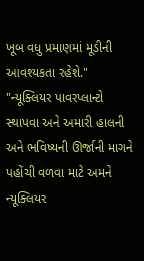ખૂબ વધુ પ્રમાણમાં મૂડીની આવશ્યકતા રહેશે."
"ન્યૂક્લિયર પાવરપ્લાન્ટો સ્થાપવા અને અમારી હાલની અને ભવિષ્યની ઊર્જાની માગને પહોંચી વળવા માટે અમને ન્યૂક્લિયર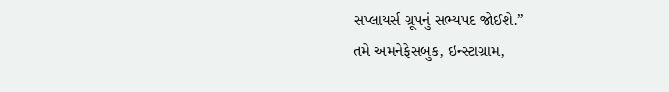સપ્લાયર્સ ગ્રૂપનું સભ્યપદ જોઈશે.”
તમે અમનેફેસબુક, ઇન્સ્ટાગ્રામ,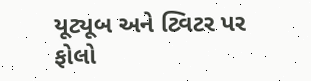યૂટ્યૂબ અને ટ્વિટર પર ફોલો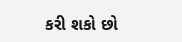કરી શકો છો